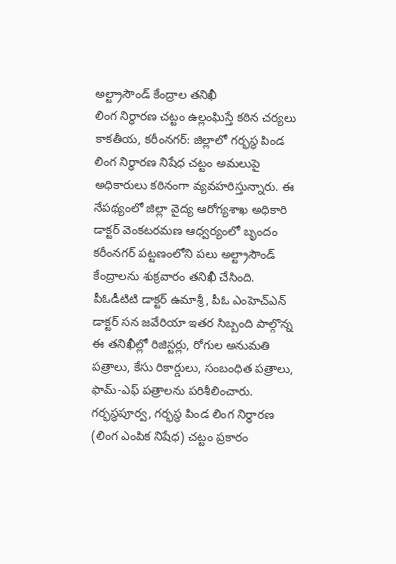అల్ట్రాసౌండ్ కేంద్రాల తనిఖీ
లింగ నిర్ధారణ చట్టం ఉల్లంఘిస్తే కఠిన చర్యలు
కాకతీయ, కరీంనగర్: జిల్లాలో గర్భస్థ పిండ లింగ నిర్ధారణ నిషేధ చట్టం అమలుపై అధికారులు కఠినంగా వ్యవహరిస్తున్నారు. ఈ నేపథ్యంలో జిల్లా వైద్య ఆరోగ్యశాఖ అధికారి డాక్టర్ వెంకటరమణ ఆధ్వర్యంలో బృందం కరీంనగర్ పట్టణంలోని పలు అల్ట్రాసౌండ్ కేంద్రాలను శుక్రవారం తనిఖీ చేసింది.
పీఓడీటిటి డాక్టర్ ఉమాశ్రీ, పీఓ ఎంహెచ్ఎన్ డాక్టర్ సన జవేరియా ఇతర సిబ్బంది పాల్గొన్న ఈ తనిఖీల్లో రిజిస్టర్లు, రోగుల అనుమతి పత్రాలు, కేసు రికార్డులు, సంబంధిత పత్రాలు, ఫామ్-ఎఫ్ పత్రాలను పరిశీలించారు. గర్భస్థపూర్వ, గర్భస్థ పిండ లింగ నిర్ధారణ (లింగ ఎంపిక నిషేధ) చట్టం ప్రకారం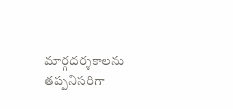మార్గదర్శకాలను తప్పనిసరిగా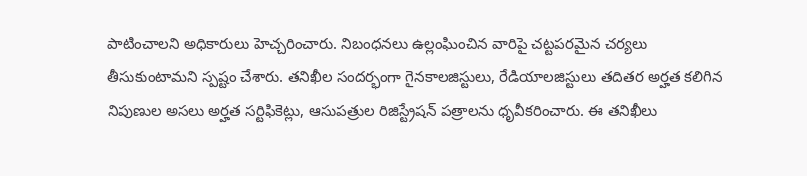పాటించాలని అధికారులు హెచ్చరించారు. నిబంధనలు ఉల్లంఘించిన వారిపై చట్టపరమైన చర్యలు తీసుకుంటామని స్పష్టం చేశారు. తనిఖీల సందర్భంగా గైనకాలజిస్టులు, రేడియాలజిస్టులు తదితర అర్హత కలిగిన నిపుణుల అసలు అర్హత సర్టిఫికెట్లు, ఆసుపత్రుల రిజిస్ట్రేషన్ పత్రాలను ధృవీకరించారు. ఈ తనిఖీలు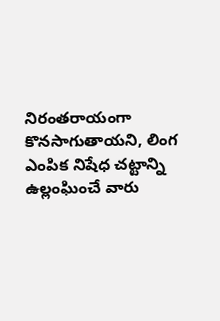నిరంతరాయంగా కొనసాగుతాయని, లింగ ఎంపిక నిషేధ చట్టాన్ని ఉల్లంఘించే వారు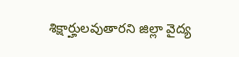శిక్షార్హులవుతారని జిల్లా వైద్య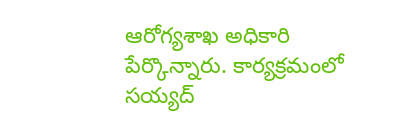ఆరోగ్యశాఖ అధికారి పేర్కొన్నారు. కార్యక్రమంలో సయ్యద్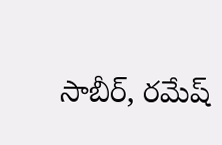సాబీర్, రమేష్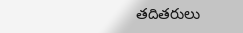తదితరులు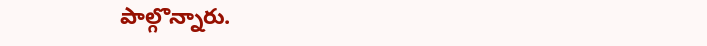పాల్గొన్నారు.